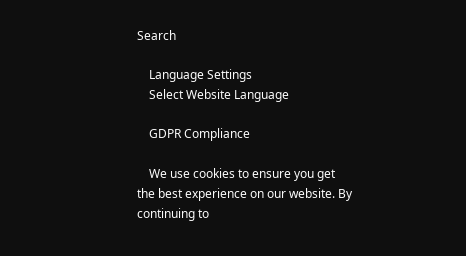Search

    Language Settings
    Select Website Language

    GDPR Compliance

    We use cookies to ensure you get the best experience on our website. By continuing to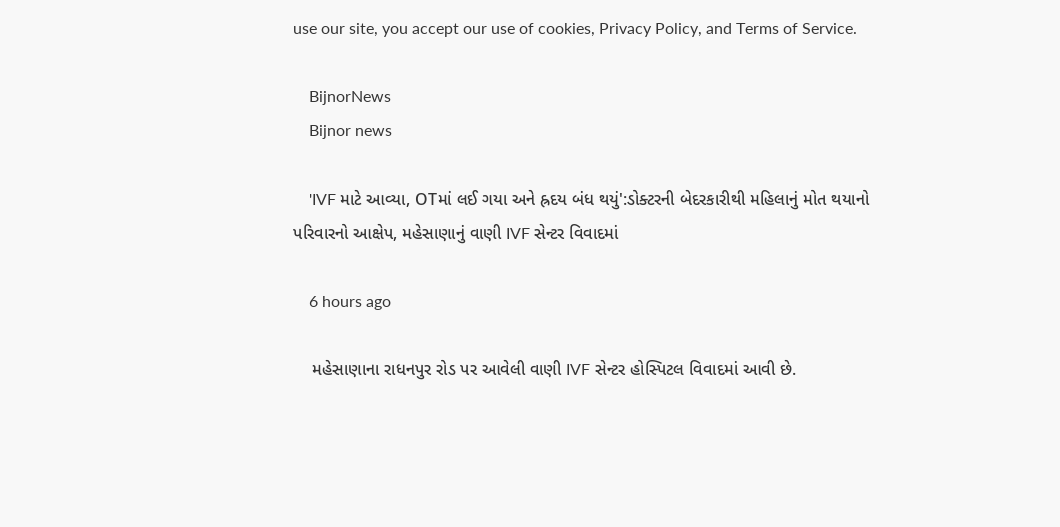use our site, you accept our use of cookies, Privacy Policy, and Terms of Service.

    BijnorNews
    Bijnor news

    'IVF માટે આવ્યા, OTમાં લઈ ગયા અને હ્રદય બંધ થયું':ડોક્ટરની બેદરકારીથી મહિલાનું મોત થયાનો પરિવારનો આક્ષેપ, મહેસાણાનું વાણી IVF સેન્ટર વિવાદમાં

    6 hours ago

    મહેસાણાના રાધનપુર રોડ પર આવેલી વાણી IVF સેન્ટર હોસ્પિટલ વિવાદમાં આવી છે.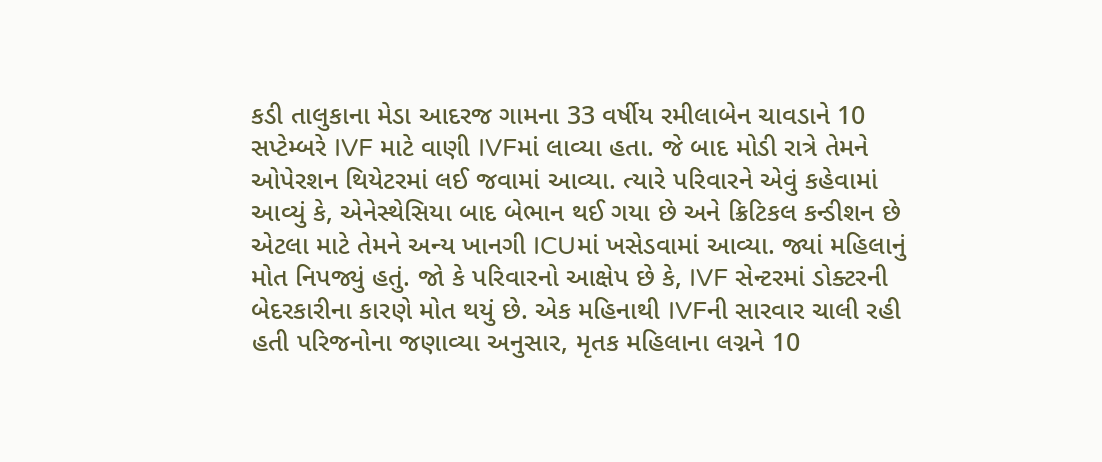કડી તાલુકાના મેડા આદરજ ગામના 33 વર્ષીય રમીલાબેન ચાવડાને 10 સપ્ટેમ્બરે IVF માટે વાણી IVFમાં લાવ્યા હતા. જે બાદ મોડી રાત્રે તેમને ઓપેરશન થિયેટરમાં લઈ જવામાં આવ્યા. ત્યારે પરિવારને એવું કહેવામાં આવ્યું કે, એનેસ્થેસિયા બાદ બેભાન થઈ ગયા છે અને ક્રિટિકલ કન્ડીશન છે એટલા માટે તેમને અન્ય ખાનગી ICUમાં ખસેડવામાં આવ્યા. જ્યાં મહિલાનું મોત નિપજ્યું હતું. જો કે પરિવારનો આક્ષેપ છે કે, IVF સેન્ટરમાં ડોક્ટરની બેદરકારીના કારણે મોત થયું છે. એક મહિનાથી IVFની સારવાર ચાલી રહી હતી પરિજનોના જણાવ્યા અનુસાર, મૃતક મહિલાના લગ્નને 10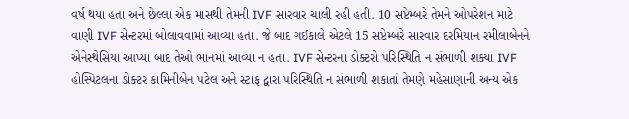વર્ષ થયા હતા અને છેલ્લા એક માસથી તેમની IVF સારવાર ચાલી રહી હતી. 10 સપ્ટેમ્બરે તેમને ઓપરેશન માટે વાણી IVF સેન્ટરમાં બોલાવવામાં આવ્યા હતા. જે બાદ ગઈકાલે એટલે 15 સપ્ટેમ્બરે સારવાર દરમિયાન રમીલાબેનને એનેસ્થેસિયા આપ્યા બાદ તેઓ ભાનમાં આવ્યા ન હતા. IVF સેન્ટરના ડોક્ટરો પરિસ્થિતિ ન સંભાળી શક્યા IVF હોસ્પિટલના ડોક્ટર કામિનીબેન પટેલ અને સ્ટાફ દ્વારા પરિસ્થિતિ ન સંભાળી શકાતાં તેમણે મહેસાણાની અન્ય એક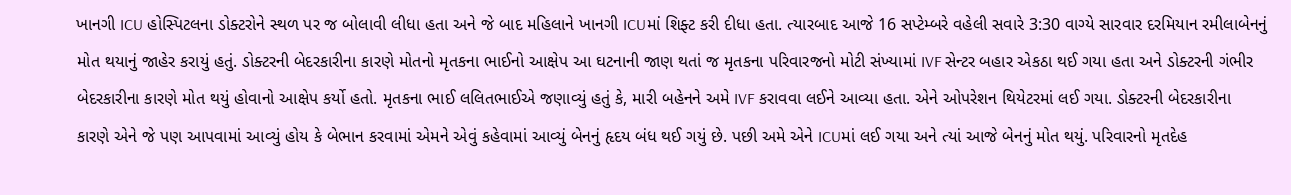ખાનગી ICU હોસ્પિટલના ડોક્ટરોને સ્થળ પર જ બોલાવી લીધા હતા અને જે બાદ મહિલાને ખાનગી ICUમાં શિફ્ટ કરી દીધા હતા. ત્યારબાદ આજે 16 સપ્ટેમ્બરે વહેલી સવારે 3:30 વાગ્યે સારવાર દરમિયાન રમીલાબેનનું મોત થયાનું જાહેર કરાયું હતું. ડોક્ટરની બેદરકારીના કારણે મોતનો મૃતકના ભાઈનો આક્ષેપ આ ઘટનાની જાણ થતાં જ મૃતકના પરિવારજનો મોટી સંખ્યામાં IVF સેન્ટર બહાર એકઠા થઈ ગયા હતા અને ડોક્ટરની ગંભીર બેદરકારીના કારણે મોત થયું હોવાનો આક્ષેપ કર્યો હતો. મૃતકના ભાઈ લલિતભાઈએ જણાવ્યું હતું કે, મારી બહેનને અમે IVF કરાવવા લઈને આવ્યા હતા. એને ઓપરેશન થિયેટરમાં લઈ ગયા. ડોક્ટરની બેદરકારીના કારણે એને જે પણ આપવામાં આવ્યું હોય કે બેભાન કરવામાં એમને એવું કહેવામાં આવ્યું બેનનું હૃદય બંધ થઈ ગયું છે. પછી અમે એને ICUમાં લઈ ગયા અને ત્યાં આજે બેનનું મોત થયું. પરિવારનો મૃતદેહ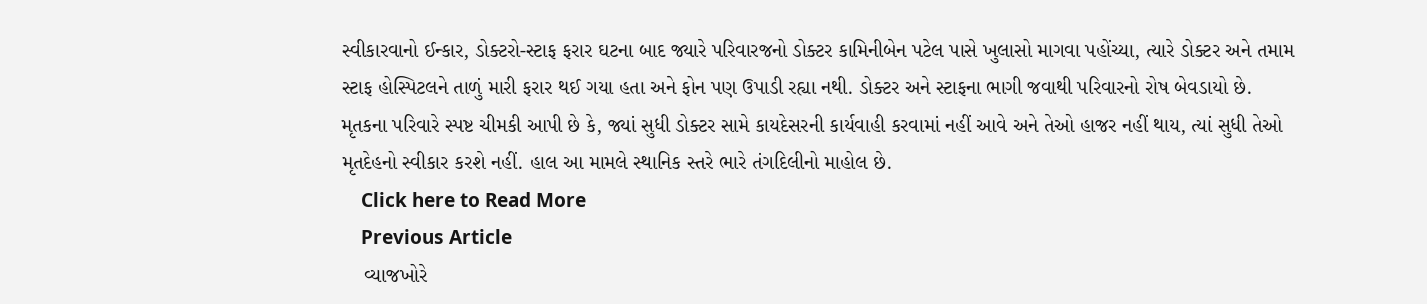સ્વીકારવાનો ઈન્કાર, ડોક્ટરો-સ્ટાફ ફરાર ઘટના બાદ જ્યારે પરિવારજનો ડોક્ટર કામિનીબેન પટેલ પાસે ખુલાસો માગવા પહોંચ્યા, ત્યારે ડોક્ટર અને તમામ સ્ટાફ હોસ્પિટલને તાળું મારી ફરાર થઈ ગયા હતા અને ફોન પણ ઉપાડી રહ્યા નથી. ડોક્ટર અને સ્ટાફના ભાગી જવાથી પરિવારનો રોષ બેવડાયો છે. મૃતકના પરિવારે સ્પષ્ટ ચીમકી આપી છે કે, જ્યાં સુધી ડોક્ટર સામે કાયદેસરની કાર્યવાહી કરવામાં નહીં આવે અને તેઓ હાજર નહીં થાય, ત્યાં સુધી તેઓ મૃતદેહનો સ્વીકાર કરશે નહીં. હાલ આ મામલે સ્થાનિક સ્તરે ભારે તંગદિલીનો માહોલ છે.
    Click here to Read More
    Previous Article
    વ્યાજખોરે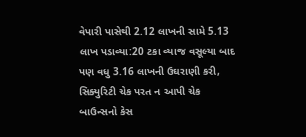વેપારી પાસેથી 2.12 લાખની સામે 5.13 લાખ પડાવ્યા:20 ટકા વ્યાજ વસૂલ્યા બાદ પણ વધુ 3.16 લાખની ઉઘરાણી કરી, સિક્યુરિટી ચેક પરત ન આપી ચેક બાઉન્સનો કેસ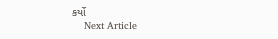કર્યો
    Next Article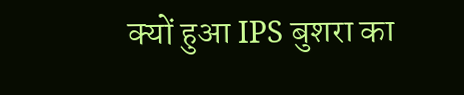क्यों हुआ IPS बुशरा का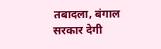तबादला, बंगाल सरकार देगी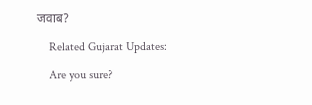जवाब?

    Related Gujarat Updates:

    Are you sure?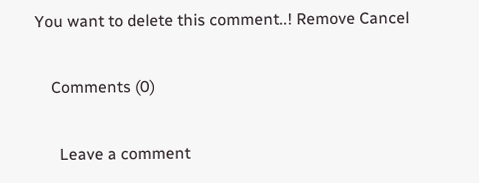You want to delete this comment..! Remove Cancel

    Comments (0)

      Leave a comment